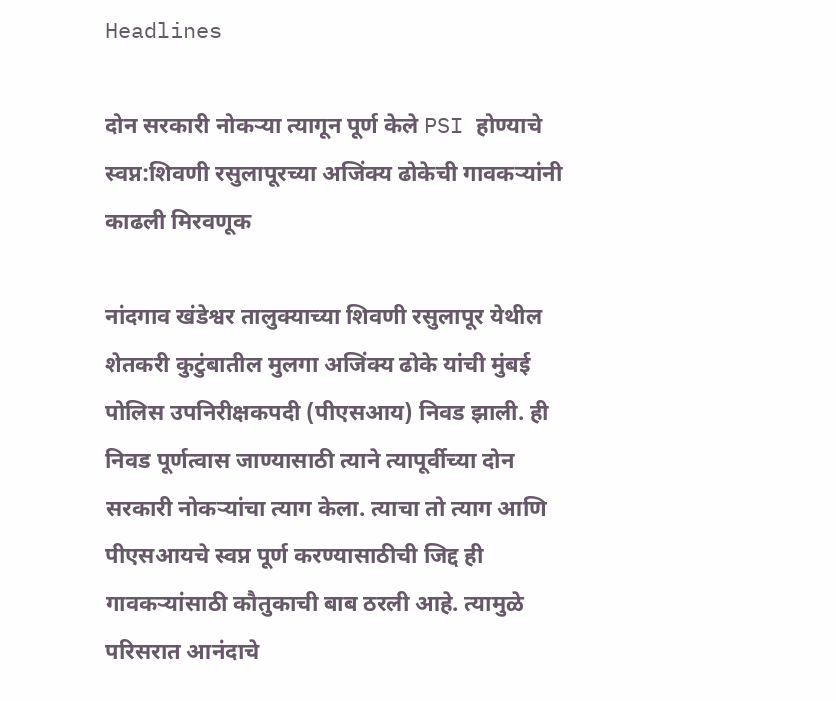Headlines

दोन सरकारी नोकऱ्या त्यागून पूर्ण केले PSI होण्याचे स्वप्न:शिवणी रसुलापूरच्या अजिंक्य ढोकेची गावकऱ्यांनी काढली मिरवणूक

नांदगाव खंडेश्वर तालुक्याच्या शिवणी रसुलापूर येथील शेतकरी कुटुंबातील मुलगा अजिंक्य ढोके यांची मुंबई पोलिस उपनिरीक्षकपदी (पीएसआय) निवड झाली. ही निवड पूर्णत्वास जाण्यासाठी त्याने त्यापूर्वीच्या दोन सरकारी नोकऱ्यांचा त्याग केला. त्याचा तो त्याग आणि पीएसआयचे स्वप्न पूर्ण करण्यासाठीची जिद्द ही गावकऱ्यांसाठी कौतुकाची बाब ठरली आहे. त्यामुळे परिसरात आनंदाचे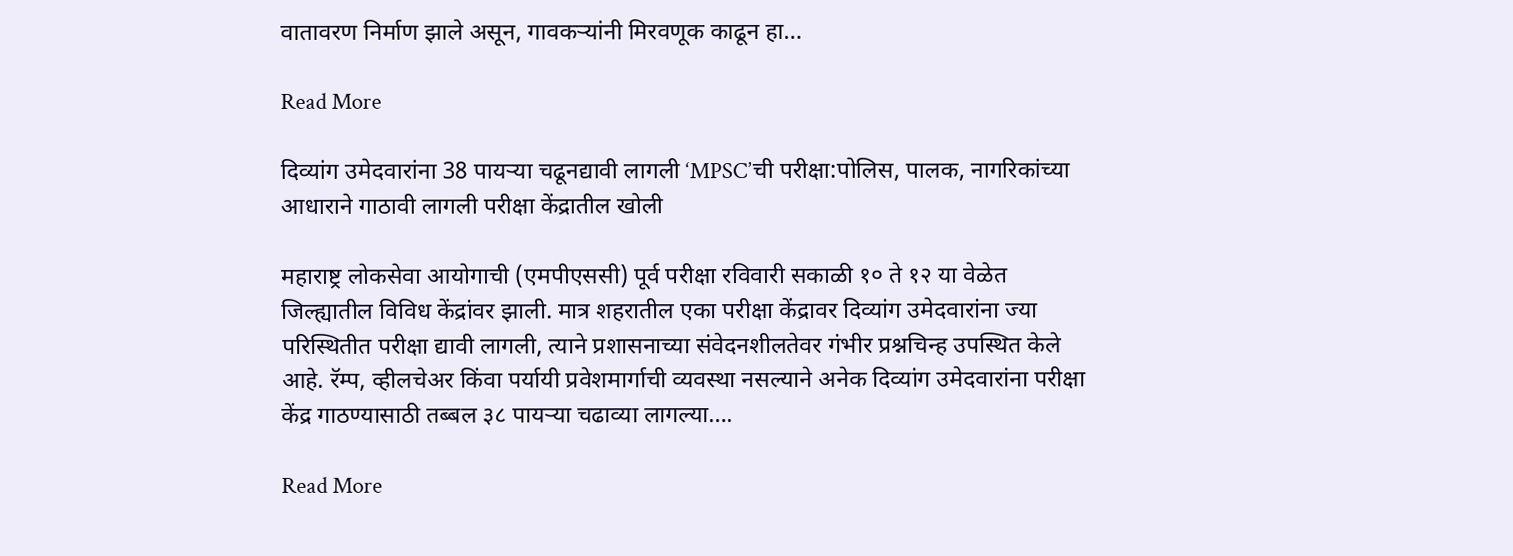वातावरण निर्माण झाले असून, गावकऱ्यांनी मिरवणूक काढून हा…

Read More

दिव्यांग उमेदवारांना 38 पायऱ्या चढूनद्यावी लागली ‘MPSC’ची परीक्षा:पोलिस, पालक, नागरिकांच्या आधाराने गाठावी लागली परीक्षा केंद्रातील खोली

महाराष्ट्र लोकसेवा आयोगाची (एमपीएससी) पूर्व परीक्षा रविवारी सकाळी १० ते १२ या वेळेत जिल्ह्यातील विविध केंद्रांवर झाली. मात्र शहरातील एका परीक्षा केंद्रावर दिव्यांग उमेदवारांना ज्या परिस्थितीत परीक्षा द्यावी लागली, त्याने प्रशासनाच्या संवेदनशीलतेवर गंभीर प्रश्नचिन्ह उपस्थित केले आहे. रॅम्प, व्हीलचेअर किंवा पर्यायी प्रवेशमार्गाची व्यवस्था नसल्याने अनेक दिव्यांग उमेदवारांना परीक्षा केंद्र गाठण्यासाठी तब्बल ३८ पायऱ्या चढाव्या लागल्या….

Read More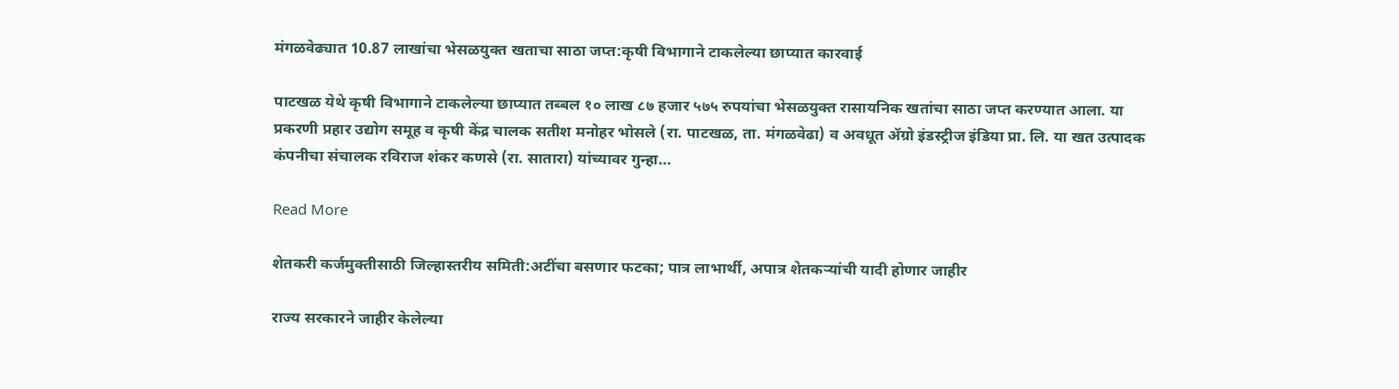मंगळवेढ्यात 10.87 लाखांचा भेसळयुक्त खताचा साठा जप्त:कृषी विभागाने टाकलेल्या छाप्यात कारवाई

पाटखळ येथे कृषी विभागाने टाकलेल्या छाप्यात तब्बल १० लाख ८७ हजार ५७५ रुपयांचा भेसळयुक्त रासायनिक खतांचा साठा जप्त करण्यात आला. या प्रकरणी प्रहार उद्योग समूह व कृषी केंद्र चालक सतीश मनोहर भोसले (रा. पाटखळ, ता. मंगळवेढा) व अवधूत ॲग्रो इंडस्ट्रीज इंडिया प्रा. लि. या खत उत्पादक कंपनीचा संचालक रविराज शंकर कणसे (रा. सातारा) यांच्यावर गुन्हा…

Read More

शेतकरी कर्जमुक्तीसाठी जिल्हास्तरीय समिती:अटींचा बसणार फटका; पात्र लाभार्थी, अपात्र शेतकऱ्यांची यादी होणार जाहीर

राज्य सरकारने जाहीर केलेल्या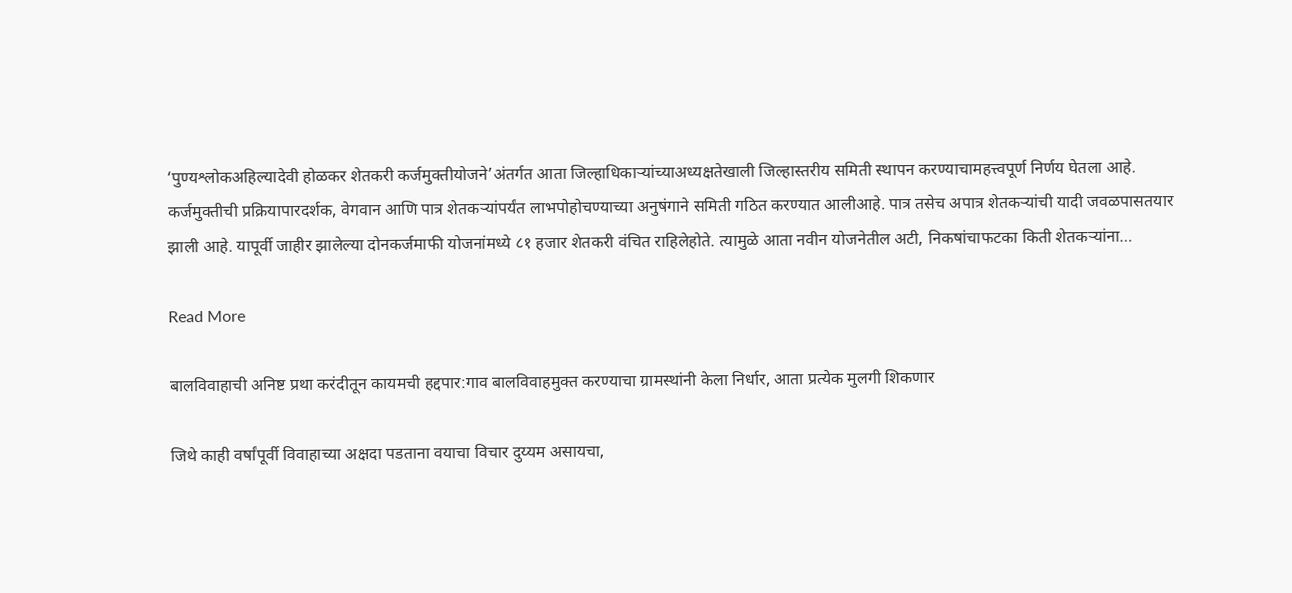‘पुण्यश्लोकअहिल्यादेवी होळकर शेतकरी कर्जमुक्तीयोजने’अंतर्गत आता जिल्हाधिकाऱ्यांच्याअध्यक्षतेखाली जिल्हास्तरीय समिती स्थापन करण्याचामहत्त्वपूर्ण निर्णय घेतला आहे. कर्जमुक्तीची प्रक्रियापारदर्शक, वेगवान आणि पात्र शेतकऱ्यांपर्यंत लाभपोहोचण्याच्या अनुषंगाने समिती गठित करण्यात आलीआहे. पात्र तसेच अपात्र शेतकऱ्यांची यादी जवळपासतयार झाली आहे. यापूर्वी जाहीर झालेल्या दोनकर्जमाफी योजनांमध्ये ८१ हजार शेतकरी वंचित राहिलेहोते. त्यामुळे आता नवीन योजनेतील अटी, निकषांचाफटका किती शेतकऱ्यांना…

Read More

बालविवाहाची अनिष्ट प्रथा करंदीतून कायमची हद्दपार:गाव बालविवाहमुक्त करण्याचा ग्रामस्थांनी केला निर्धार, आता प्रत्येक मुलगी शिकणार

जिथे काही वर्षांपूर्वी विवाहाच्या अक्षदा पडताना वयाचा विचार दुय्यम असायचा,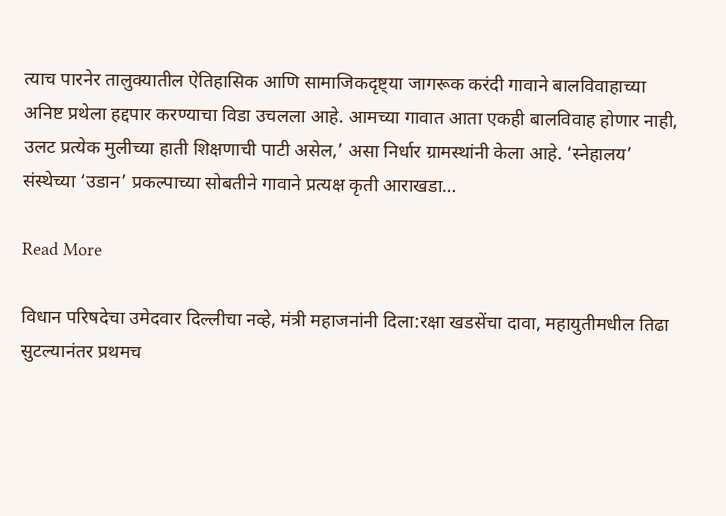त्याच पारनेर तालुक्यातील ऐतिहासिक आणि सामाजिकदृष्ट्या जागरूक करंदी गावाने बालविवाहाच्या अनिष्ट प्रथेला हद्दपार करण्याचा विडा उचलला आहे. आमच्या गावात आता एकही बालविवाह होणार नाही, उलट प्रत्येक मुलीच्या हाती शिक्षणाची पाटी असेल,’ असा निर्धार ग्रामस्थांनी केला आहे. ‘स्नेहालय’ संस्थेच्या ‘उडान’ प्रकल्पाच्या सोबतीने गावाने प्रत्यक्ष कृती आराखडा…

Read More

विधान परिषदेचा उमेदवार दिल्लीचा नव्हे, मंत्री महाजनांनी दिला:रक्षा खडसेंचा दावा, महायुतीमधील तिढा सुटल्यानंतर प्रथमच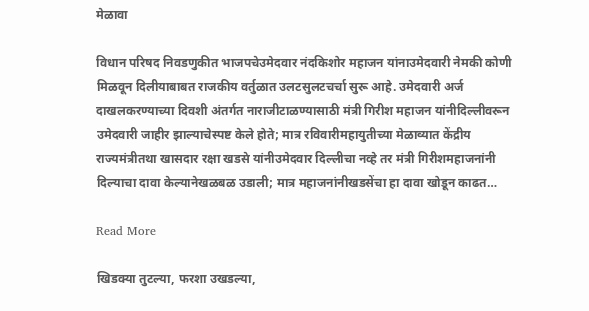मेळावा

विधान परिषद निवडणुकीत भाजपचेउमेदवार नंदकिशोर महाजन यांनाउमेदवारी नेमकी कोणी मिळवून दिलीयाबाबत राजकीय वर्तुळात उलटसुलटचर्चा सुरू आहे. उमेदवारी अर्ज दाखलकरण्याच्या दिवशी अंतर्गत नाराजीटाळण्यासाठी मंत्री गिरीश महाजन यांनीदिल्लीवरून उमेदवारी जाहीर झाल्याचेस्पष्ट केले होते; मात्र रविवारीमहायुतीच्या मेळाव्यात केंद्रीय राज्यमंत्रीतथा खासदार रक्षा खडसे यांनीउमेदवार दिल्लीचा नव्हे तर मंत्री गिरीशमहाजनांनी दिल्याचा दावा केल्यानेखळबळ उडाली; मात्र महाजनांनीखडसेंचा हा दावा खोडून काढत…

Read More

खिडक्या तुटल्या, फरशा उखडल्या,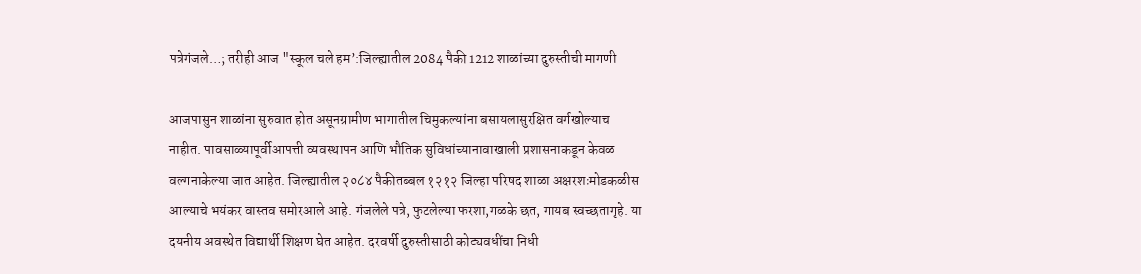पत्रेगंजले…; तरीही आज "स्कूल चले हम’:जिल्ह्यातील 2084 पैकी 1212 शाळांच्या दुरुस्तीची मागणी

आजपासुन शाळांना सुरुवात होत असूनग्रामीण भागातील चिमुकल्यांना बसायलासुरक्षित वर्गखोल्याच नाहीत. पावसाळ्यापूर्वीआपत्ती व्यवस्थापन आणि भौतिक सुविधांच्यानावाखाली प्रशासनाकडून केवळ वल्गनाकेल्या जात आहेत. जिल्ह्यातील २०८४ पैकीतब्बल १२१२ जिल्हा परिषद शाळा अक्षरशःमोडकळीस आल्याचे भयंकर वास्तव समोरआले आहे. गंजलेले पत्रे, फुटलेल्या फरशा,गळके छत, गायब स्वच्छतागृहे. या दयनीय अवस्थेत विद्यार्थी शिक्षण घेत आहेत. दरवर्षी दुरुस्तीसाठी कोट्यवधींचा निधी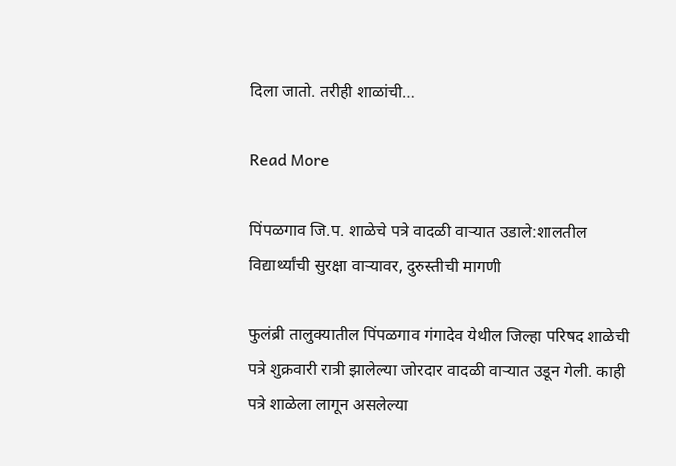दिला जातो. तरीही शाळांची…

Read More

पिंपळगाव जि.प. शाळेचे पत्रे वादळी वाऱ्यात उडाले:शालतील विद्यार्थ्यांची सुरक्षा वाऱ्यावर, दुरुस्तीची मागणी

फुलंब्री तालुक्यातील पिंपळगाव गंगादेव येथील जिल्हा परिषद शाळेची पत्रे शुक्रवारी रात्री झालेल्या जोरदार वादळी वाऱ्यात उडून गेली. काही पत्रे शाळेला लागून असलेल्या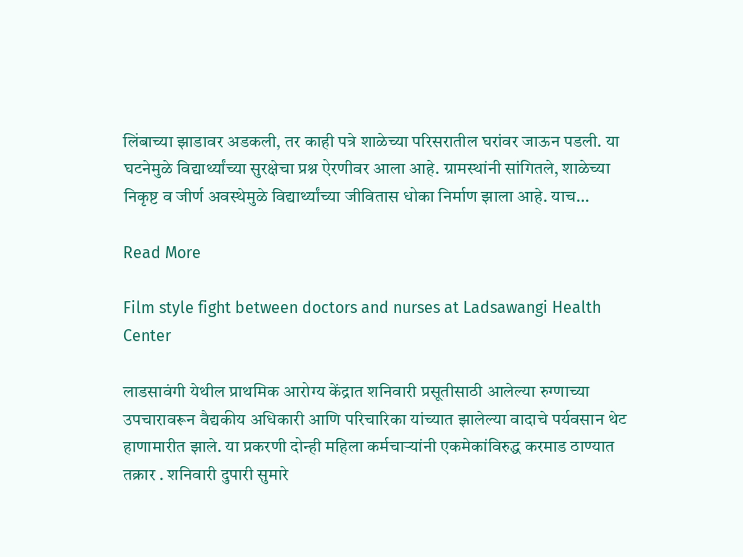लिंबाच्या झाडावर अडकली, तर काही पत्रे शाळेच्या परिसरातील घरांवर जाऊन पडली. या घटनेमुळे विद्यार्थ्यांच्या सुरक्षेचा प्रश्न ऐरणीवर आला आहे. ग्रामस्थांनी सांगितले, शाळेच्या निकृष्ट व जीर्ण अवस्थेमुळे विद्यार्थ्यांच्या जीवितास धोका निर्माण झाला आहे. याच…

Read More

Film style fight between doctors and nurses at Ladsawangi Health Center

लाडसावंगी येथील प्राथमिक आरोग्य केंद्रात शनिवारी प्रसूतीसाठी आलेल्या रुग्णाच्या उपचारावरून वैद्यकीय अधिकारी आणि परिचारिका यांच्यात झालेल्या वादाचे पर्यवसान थेट हाणामारीत झाले. या प्रकरणी दोन्ही महिला कर्मचाऱ्यांनी एकमेकांविरुद्ध करमाड ठाण्यात तक्रार . शनिवारी दुपारी सुमारे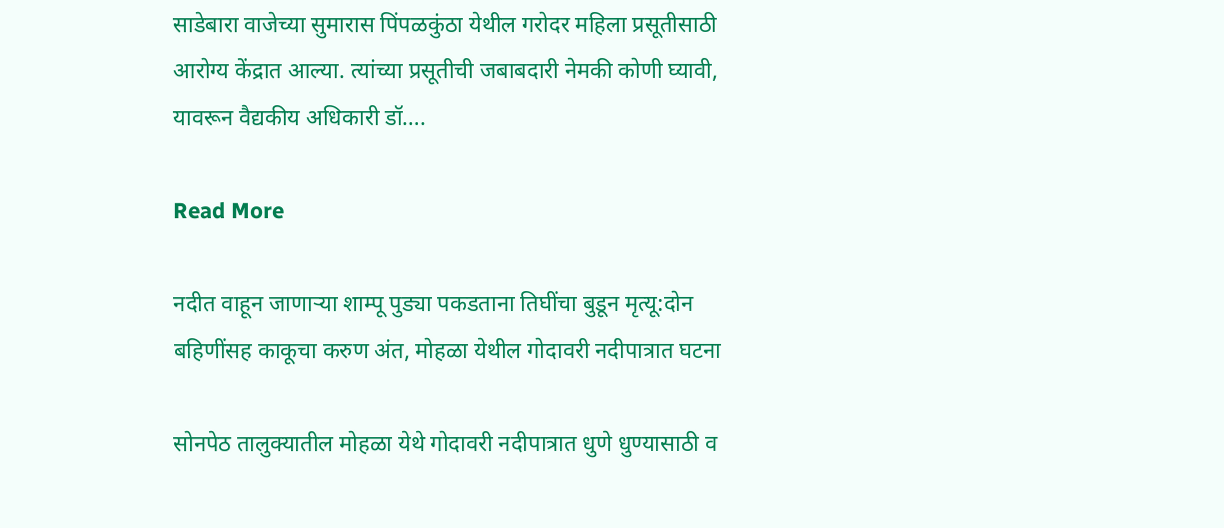साडेबारा वाजेच्या सुमारास पिंपळकुंठा येथील गरोदर महिला प्रसूतीसाठी आरोग्य केंद्रात आल्या. त्यांच्या प्रसूतीची जबाबदारी नेमकी कोणी घ्यावी, यावरून वैद्यकीय अधिकारी डॉ….

Read More

नदीत वाहून जाणाऱ्या शाम्पू पुड्या पकडताना तिघींचा बुडून मृत्यू:दोन बहिणींसह काकूचा करुण अंत, मोहळा येथील गोदावरी नदीपात्रात घटना

सोनपेठ तालुक्यातील मोहळा येथे गोदावरी नदीपात्रात धुणे धुण्यासाठी व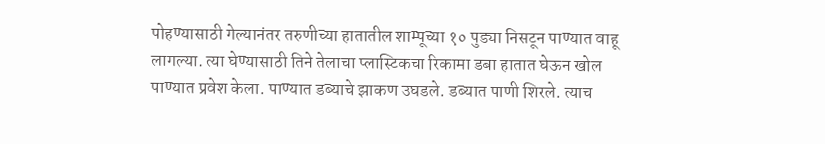पोहण्यासाठी गेल्यानंतर तरुणीच्या हातातील शाम्पूच्या १० पुड्या निसटून पाण्यात वाहू लागल्या. त्या घेण्यासाठी तिने तेलाचा प्लास्टिकचा रिकामा डबा हातात घेऊन खोल पाण्यात प्रवेश केला. पाण्यात डब्याचे झाकण उघडले. डब्यात पाणी शिरले. त्याच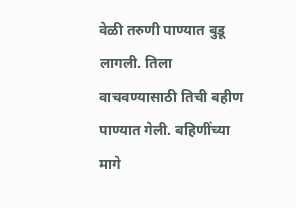वेळी तरुणी पाण्यात बुडू लागली. तिला वाचवण्यासाठी तिची बहीण पाण्यात गेली. बहिणींच्या मागे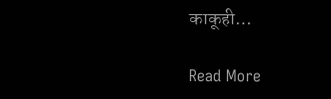काकूही…

Read More